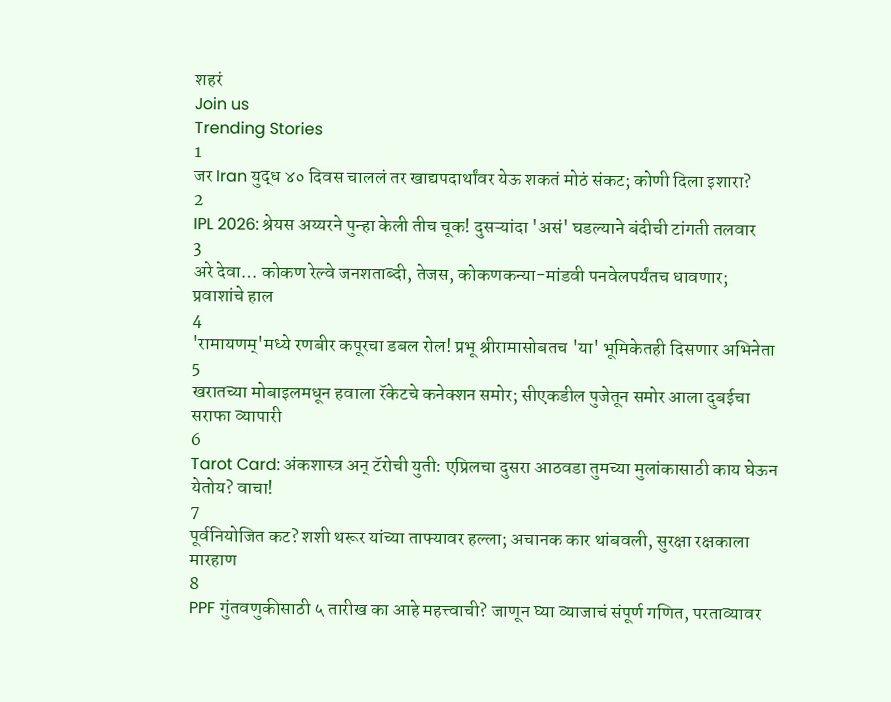शहरं
Join us
Trending Stories
1
जर Iran युद्ध ४० दिवस चाललं तर खाद्यपदार्थांवर येऊ शकतं मोठं संकट; कोणी दिला इशारा?
2
IPL 2026: श्रेयस अय्यरने पुन्हा केली तीच चूक! दुसऱ्यांदा 'असं' घडल्याने बंदीची टांगती तलवार
3
अरे देवा… कोकण रेल्वे जनशताब्दी, तेजस, कोकणकन्या-मांडवी पनवेलपर्यंतच धावणार; प्रवाशांचे हाल
4
'रामायणम्'मध्ये रणबीर कपूरचा डबल रोल! प्रभू श्रीरामासोबतच 'या' भूमिकेतही दिसणार अभिनेता
5
खरातच्या मोबाइलमधून हवाला रॅकेटचे कनेक्शन समोर; सीएकडील पुजेतून समोर आला दुबईचा सराफा व्यापारी
6
Tarot Card: अंकशास्त्र अन् टॅरोची युती: एप्रिलचा दुसरा आठवडा तुमच्या मुलांकासाठी काय घेऊन येतोय? वाचा!
7
पूर्वनियोजित कट? शशी थरूर यांच्या ताफ्यावर हल्ला; अचानक कार थांबवली, सुरक्षा रक्षकाला मारहाण
8
PPF गुंतवणुकीसाठी ५ तारीख का आहे महत्त्वाची? जाणून घ्या व्याजाचं संपूर्ण गणित, परताव्यावर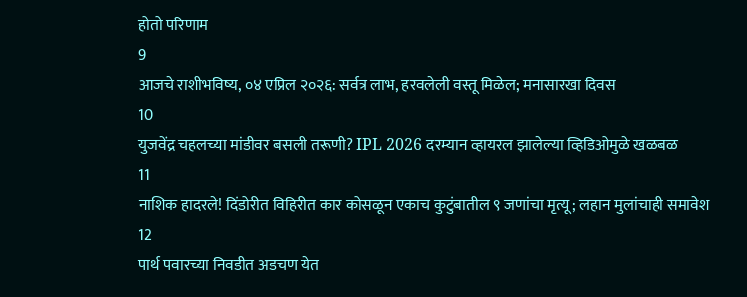होतो परिणाम
9
आजचे राशीभविष्य, ०४ एप्रिल २०२६: सर्वत्र लाभ, हरवलेली वस्तू मिळेल; मनासारखा दिवस
10
युजवेंद्र चहलच्या मांडीवर बसली तरूणी? IPL 2026 दरम्यान व्हायरल झालेल्या व्हिडिओमुळे खळबळ
11
नाशिक हादरले! दिंडोरीत विहिरीत कार कोसळून एकाच कुटुंबातील ९ जणांचा मृत्यू; लहान मुलांचाही समावेश
12
पार्थ पवारच्या निवडीत अडचण येत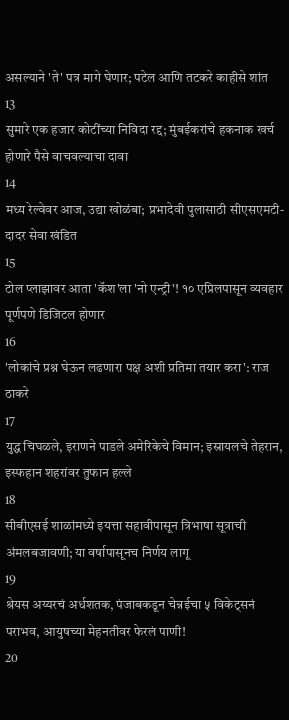असल्याने 'ते' पत्र मागे घेणार; पटेल आणि तटकरे काहीसे शांत
13
सुमारे एक हजार कोटींच्या निविदा रद्द; मुंबईकरांचे हकनाक खर्च होणारे पैसे वाचवल्याचा दावा
14
मध्य रेल्वेवर आज, उद्या खोळंबा; प्रभादेवी पुलासाठी सीएसएमटी-दादर सेवा खंडित
15
टोल प्लाझावर आता 'कॅश'ला 'नो एन्ट्री'! १० एप्रिलपासून व्यवहार पूर्णपणे डिजिटल होणार
16
'लोकांचे प्रश्न घेऊन लढणारा पक्ष अशी प्रतिमा तयार करा': राज ठाकरे
17
युद्ध चिघळले, इराणने पाडले अमेरिकेचे विमान; इस्रायलचे तेहरान, इस्फहान शहरांवर तुफान हल्ले
18
सीबीएसई शाळांमध्ये इयत्ता सहावीपासून त्रिभाषा सूत्राची अंमलबजावणी; या वर्षापासूनच निर्णय लागू
19
श्रेयस अय्यरचं अर्धशतक, पंजाबकडून चेन्नईचा ५ विकेट्सनं पराभव, आयुषच्या मेहनतीवर फेरलं पाणी!
20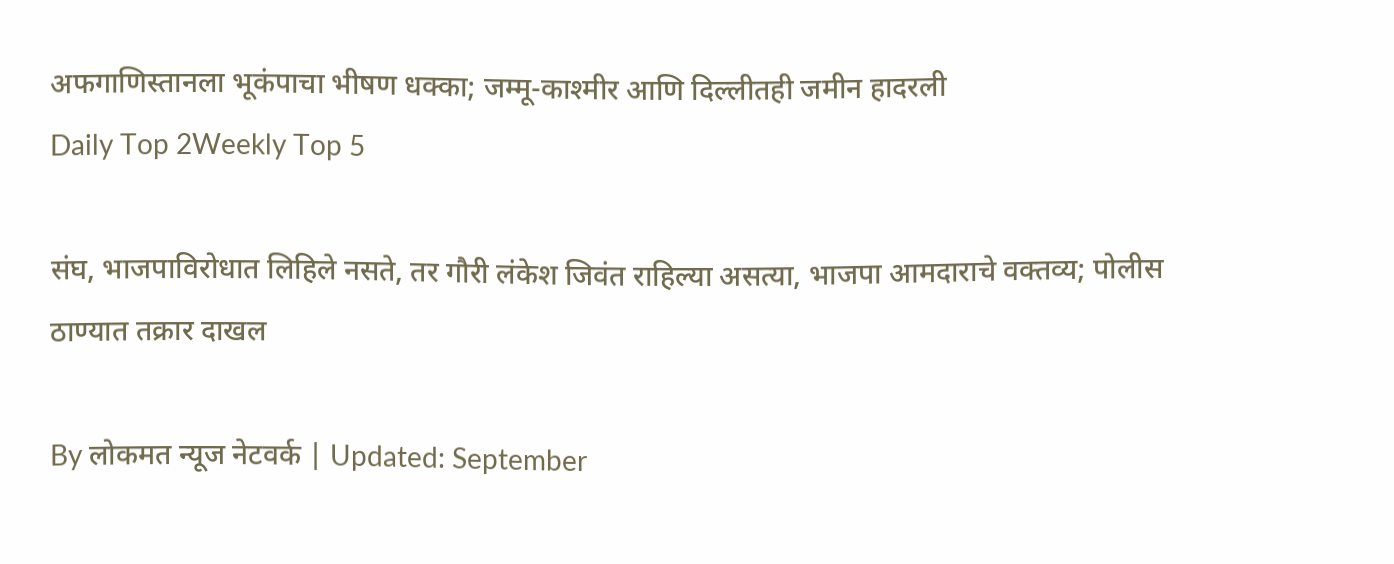अफगाणिस्तानला भूकंपाचा भीषण धक्का; जम्मू-काश्मीर आणि दिल्लीतही जमीन हादरली
Daily Top 2Weekly Top 5

संघ, भाजपाविरोधात लिहिले नसते, तर गौरी लंकेश जिवंत राहिल्या असत्या, भाजपा आमदाराचे वक्तव्य; पोलीस ठाण्यात तक्रार दाखल

By लोकमत न्यूज नेटवर्क | Updated: September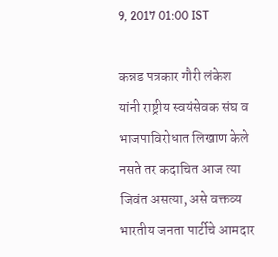9, 2017 01:00 IST

कन्नड पत्रकार गौरी लंकेश यांनी राष्ट्रीय स्वयंसेवक संघ व भाजपाविरोधात लिखाण केले नसते तर कदाचित आज त्या जिवंत असत्या, असे वक्तव्य भारतीय जनता पार्टीचे आमदार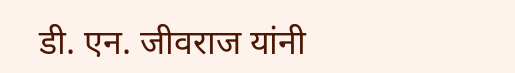डी. एन. जीवराज यांनी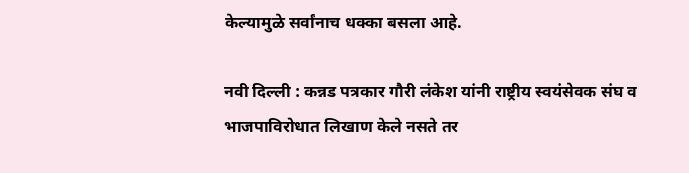केल्यामुळे सर्वांनाच धक्का बसला आहे.

नवी दिल्ली : कन्नड पत्रकार गौरी लंकेश यांनी राष्ट्रीय स्वयंसेवक संघ व भाजपाविरोधात लिखाण केले नसते तर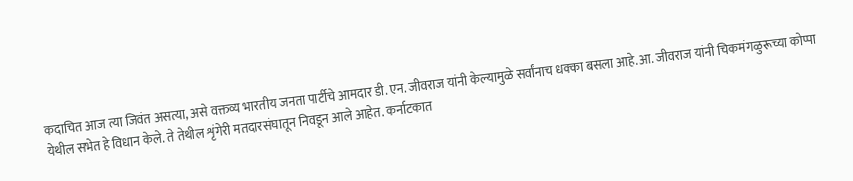कदाचित आज त्या जिवंत असत्या, असे वक्तव्य भारतीय जनता पार्टीचे आमदार डी. एन. जीवराज यांनी केल्यामुळे सर्वांनाच धक्का बसला आहे.आ. जीवराज यांनी चिकमंगळुरूच्या कोप्पा येथील सभेत हे विधान केले. ते तेथील शृंगेरी मतदारसंघातून निवडून आले आहेत. कर्नाटकात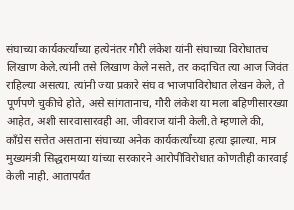संघाच्या कार्यकर्त्यांच्या हत्येनंतर गौरी लंकेश यांनी संघाच्या विरोधातच लिखाण केले.त्यांनी तसे लिखाण केले नसते, तर कदाचित त्या आज जिवंत राहिल्या असत्या. त्यांनी ज्या प्रकारे संघ व भाजपाविरोधात लेखन केले, ते पूर्णपणे चुकीचे होते, असे सांगतानाच, गौरी लंकेश या मला बहिणीसारख्या आहेत, अशी सारवासारवही आ. जीवराज यांनी केली.ते म्हणाले की, काँग्रेस सत्तेत असताना संघाच्या अनेक कार्यकर्त्यांच्या हत्या झाल्या. मात्र मुख्यमंत्री सिद्धरामय्या यांच्या सरकारने आरोपींविरोधात कोणतीही कारवाई केली नाही. आतापर्यंत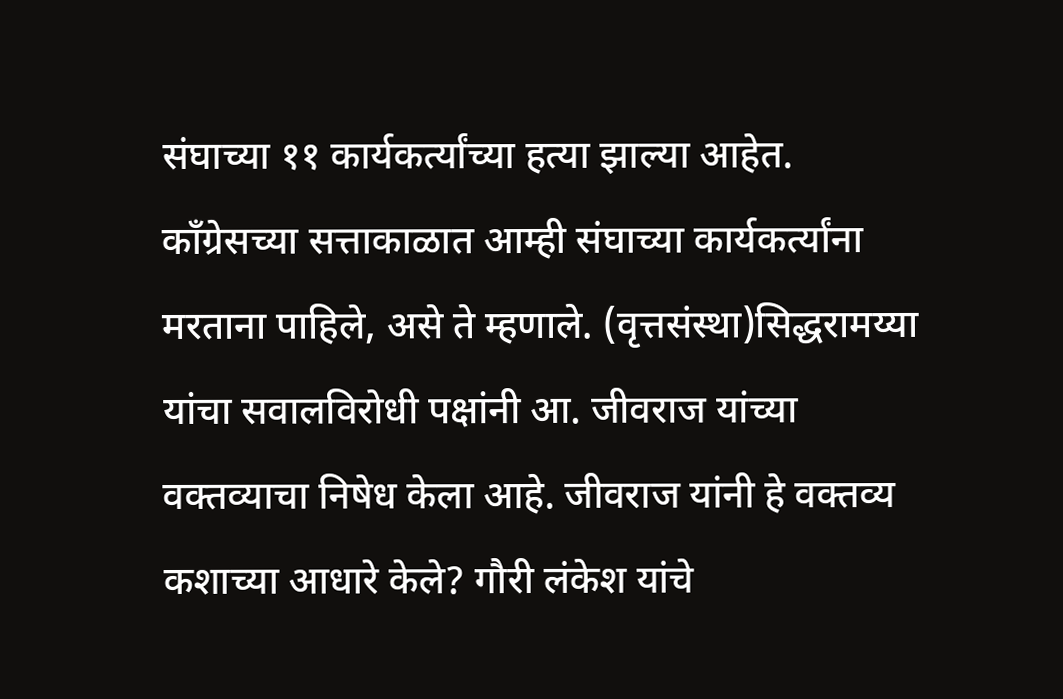संघाच्या ११ कार्यकर्त्यांच्या हत्या झाल्या आहेत. काँग्रेसच्या सत्ताकाळात आम्ही संघाच्या कार्यकर्त्यांना मरताना पाहिले, असे ते म्हणाले. (वृत्तसंस्था)सिद्धरामय्या यांचा सवालविरोधी पक्षांनी आ. जीवराज यांच्या वक्तव्याचा निषेध केला आहे. जीवराज यांनी हे वक्तव्य कशाच्या आधारे केले? गौरी लंकेश यांचे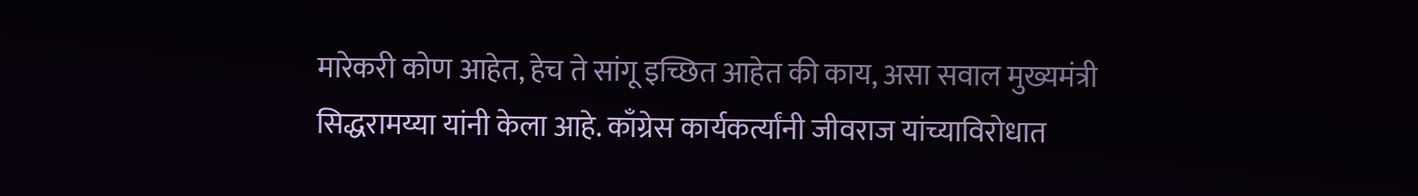मारेकरी कोण आहेत, हेच ते सांगू इच्छित आहेत की काय, असा सवाल मुख्यमंत्री सिद्धरामय्या यांनी केला आहे. काँग्रेस कार्यकर्त्यांनी जीवराज यांच्याविरोधात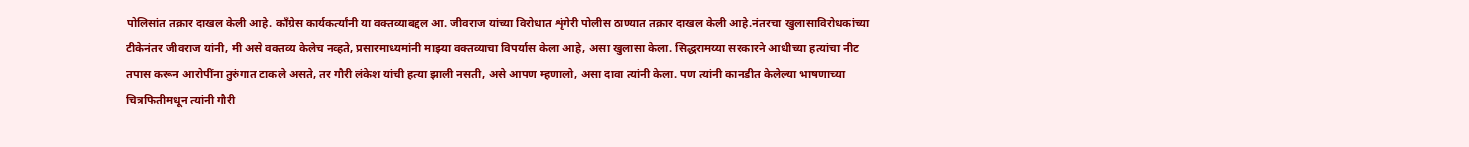पोलिसांत तक्रार दाखल केली आहे. काँग्रेस कार्यकर्त्यांनी या वक्तव्याबद्दल आ. जीवराज यांच्या विरोधात शृंगेरी पोलीस ठाण्यात तक्रार दाखल केली आहे.नंतरचा खुलासाविरोधकांच्या टीकेनंतर जीवराज यांनी, मी असे वक्तव्य केलेच नव्हते, प्रसारमाध्यमांनी माझ्या वक्तव्याचा विपर्यास केला आहे, असा खुलासा केला. सिद्धरामय्या सरकारने आधीच्या हत्यांचा नीट तपास करून आरोपींना तुरुंगात टाकले असते, तर गौरी लंकेश यांची हत्या झाली नसती, असे आपण म्हणालो, असा दावा त्यांनी केला. पण त्यांनी कानडीत केलेल्या भाषणाच्या चित्रफितीमधून त्यांनी गौरी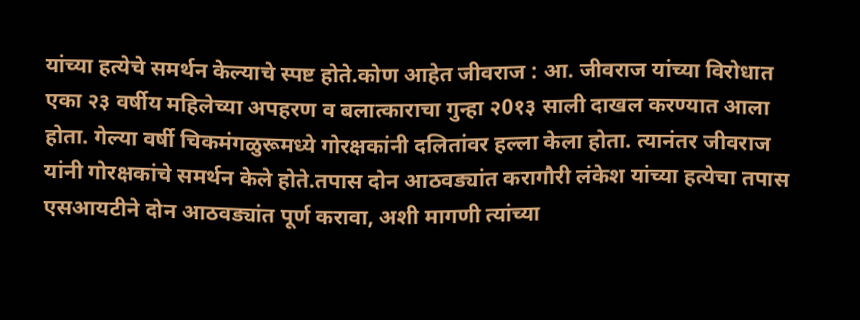यांच्या हत्येचे समर्थन केल्याचे स्पष्ट होते.कोण आहेत जीवराज : आ. जीवराज यांच्या विरोधात एका २३ वर्षीय महिलेच्या अपहरण व बलात्काराचा गुन्हा २0१३ साली दाखल करण्यात आला होता. गेल्या वर्षी चिकमंगळुरूमध्ये गोरक्षकांनी दलितांवर हल्ला केला होता. त्यानंतर जीवराज यांनी गोरक्षकांचे समर्थन केले होते.तपास दोन आठवड्यांत करागौरी लंकेश यांच्या हत्येचा तपास एसआयटीने दोन आठवड्यांत पूर्ण करावा, अशी मागणी त्यांच्या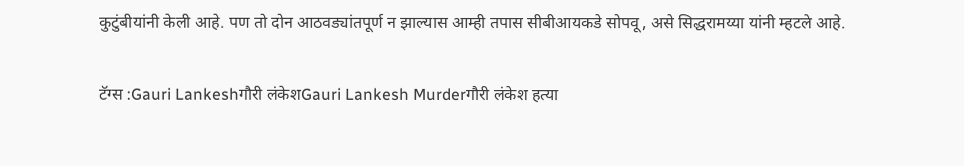कुटुंबीयांनी केली आहे. पण तो दोन आठवड्यांतपूर्ण न झाल्यास आम्ही तपास सीबीआयकडे सोपवू, असे सिद्धरामय्या यांनी म्हटले आहे.

टॅग्स :Gauri Lankeshगौरी लंकेशGauri Lankesh Murderगौरी लंकेश हत्या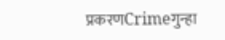प्रकरणCrimeगुन्हा